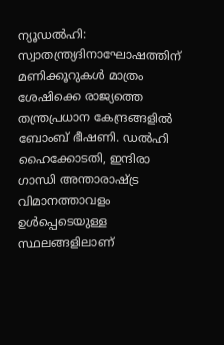ന്യൂഡൽഹി: സ്വാതന്ത്ര്യദിനാഘോഷത്തിന് മണിക്കൂറുകൾ മാത്രം ശേഷിക്കെ രാജ്യത്തെ തന്ത്രപ്രധാന കേന്ദ്രങ്ങളിൽ ബോംബ് ഭീഷണി. ഡൽഹി ഹൈക്കോടതി, ഇന്ദിരാ ഗാന്ധി അന്താരാഷ്ട്ര വിമാനത്താവളം ഉൾപ്പെടെയുള്ള സ്ഥലങ്ങളിലാണ്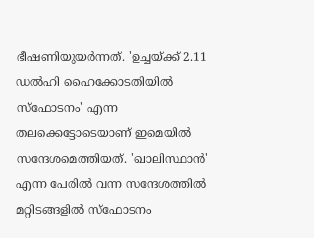ഭീഷണിയുയർന്നത്. 'ഉച്ചയ്ക്ക് 2.11 ഡൽഹി ഹൈക്കോടതിയിൽ സ്ഫോടനം' എന്ന തലക്കെട്ടോടെയാണ് ഇമെയിൽ സന്ദേശമെത്തിയത്. 'ഖാലിസ്ഥാൻ' എന്ന പേരിൽ വന്ന സന്ദേശത്തിൽ മറ്റിടങ്ങളിൽ സ്ഫോടനം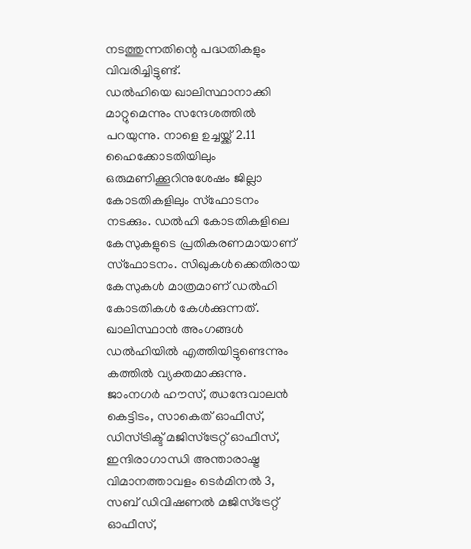നടത്തുന്നതിന്റെ പദ്ധതികളും വിവരിച്ചിട്ടുണ്ട്.
ഡൽഹിയെ ഖാലിസ്ഥാനാക്കി മാറ്റുമെന്നും സന്ദേശത്തിൽ പറയുന്നു. നാളെ ഉച്ചയ്ക്ക് 2.11 ഹൈക്കോടതിയിലും ഒരുമണിക്കൂറിനുശേഷം ജില്ലാ കോടതികളിലും സ്ഫോടനം നടക്കും. ഡൽഹി കോടതികളിലെ കേസുകളുടെ പ്രതികരണമായാണ് സ്ഫോടനം. സിഖുകൾക്കെതിരായ കേസുകൾ മാത്രമാണ് ഡൽഹി കോടതികൾ കേൾക്കുന്നത്. ഖാലിസ്ഥാൻ അംഗങ്ങൾ ഡൽഹിയിൽ എത്തിയിട്ടുണ്ടെന്നും കത്തിൽ വ്യക്തമാക്കുന്നു.
ജാംനഗർ ഹൗസ്, ഝന്ദേവാലൻ കെട്ടിടം, സാകെത് ഓഫീസ്, ഡിസ്ട്രിക്ട് മജിസ്ട്രേറ്റ് ഓഫീസ്, ഇന്ദിരാഗാന്ധി അന്താരാഷ്ട്ര വിമാനത്താവളം ടെർമിനൽ 3, സബ് ഡിവിഷണൽ മജിസ്ട്രേറ്റ് ഓഫീസ്,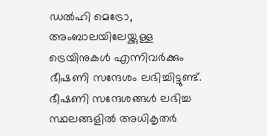ഡൽഹി മെട്രോ, അംബാലയിലേയ്ക്കുള്ള ട്രെയിനുകൾ എന്നിവർക്കും ഭീഷണി സന്ദേശം ലഭിച്ചിട്ടുണ്ട്. ഭീഷണി സന്ദേശങ്ങൾ ലഭിച്ച സ്ഥലങ്ങളിൽ അധികൃതർ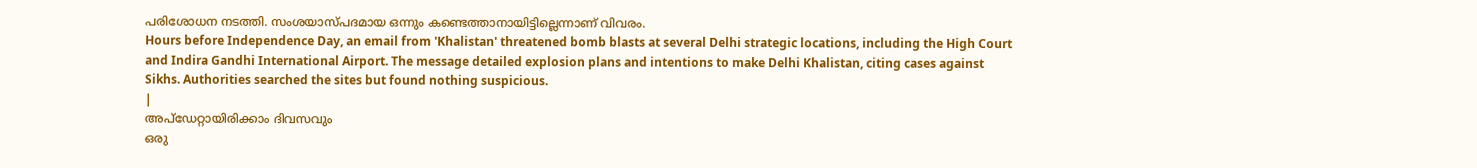പരിശോധന നടത്തി. സംശയാസ്പദമായ ഒന്നും കണ്ടെത്താനായിട്ടില്ലെന്നാണ് വിവരം.
Hours before Independence Day, an email from 'Khalistan' threatened bomb blasts at several Delhi strategic locations, including the High Court and Indira Gandhi International Airport. The message detailed explosion plans and intentions to make Delhi Khalistan, citing cases against Sikhs. Authorities searched the sites but found nothing suspicious.
|
അപ്ഡേറ്റായിരിക്കാം ദിവസവും
ഒരു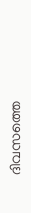ദിവസത്തെ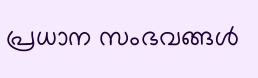പ്രധാന സംഭവങ്ങൾ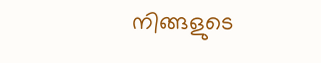നിങ്ങളുടെ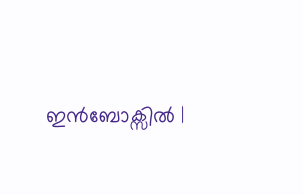ഇൻബോക്സിൽ |